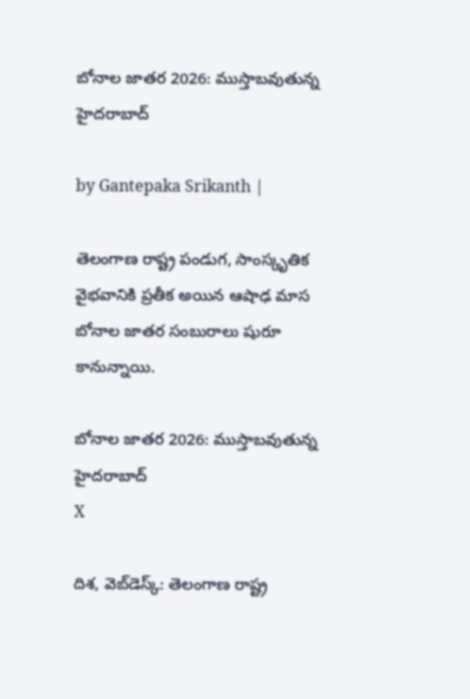బోనాల జాతర 2026: ముస్తాబవుతున్న హైదరాబాద్

by Gantepaka Srikanth |

తెలంగాణ రాష్ట్ర పండుగ, సాంస్కృతిక వైభవానికి ప్రతీక అయిన ఆషాఢ మాస బోనాల జాతర సంబురాలు షురూ కానున్నాయి.

బోనాల జాతర 2026: ముస్తాబవుతున్న హైదరాబాద్
X

దిశ, వెబ్‌డెస్క్: తెలంగాణ రాష్ట్ర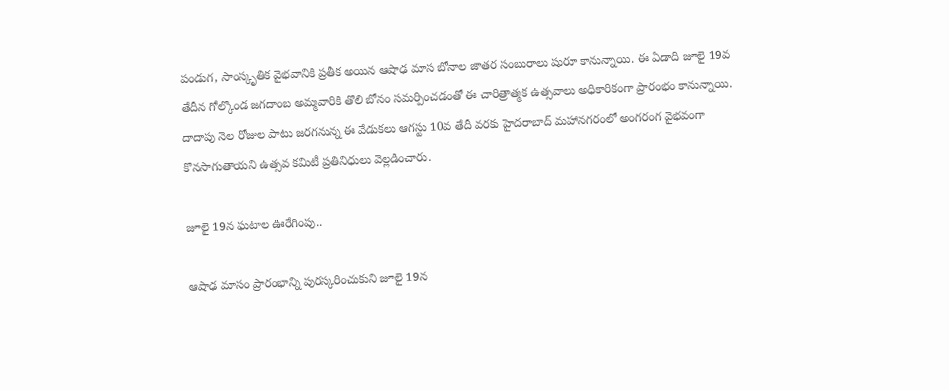పండుగ, సాంస్కృతిక వైభవానికి ప్రతీక అయిన ఆషాఢ మాస బోనాల జాతర సంబురాలు షురూ కానున్నాయి. ఈ ఏడాది జూలై 19వ తేదీన గోల్కొండ జగదాంబ అమ్మవారికి తొలి బోనం సమర్పించడంతో ఈ చారిత్రాత్మక ఉత్సవాలు అధికారికంగా ప్రారంభం కానున్నాయి. దాదాపు నెల రోజుల పాటు జరగనున్న ఈ వేడుకలు ఆగస్టు 10వ తేదీ వరకు హైదరాబాద్ మహానగరంలో అంగరంగ వైభవంగా కొనసాగుతాయని ఉత్సవ కమిటీ ప్రతినిధులు వెల్లడించారు.

జూలై 19న ఘటాల ఊరేగింపు..

ఆషాఢ మాసం ప్రారంభాన్ని పురస్కరించుకుని జూలై 19న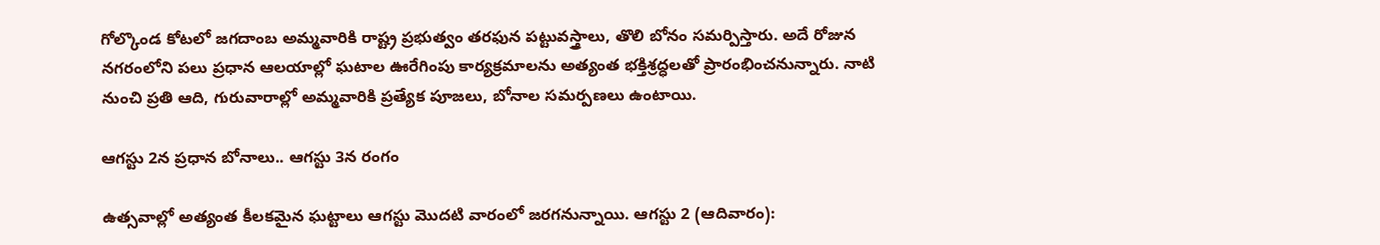గోల్కొండ కోటలో జగదాంబ అమ్మవారికి రాష్ట్ర ప్రభుత్వం తరఫున పట్టువస్త్రాలు, తొలి బోనం సమర్పిస్తారు. అదే రోజున నగరంలోని పలు ప్రధాన ఆలయాల్లో ఘటాల ఊరేగింపు కార్యక్రమాలను అత్యంత భక్తిశ్రద్ధలతో ప్రారంభించనున్నారు. నాటి నుంచి ప్రతి ఆది, గురువారాల్లో అమ్మవారికి ప్రత్యేక పూజలు, బోనాల సమర్పణలు ఉంటాయి.

ఆగస్టు 2న ప్రధాన బోనాలు.. ఆగస్టు 3న రంగం

ఉత్సవాల్లో అత్యంత కీలకమైన ఘట్టాలు ఆగస్టు మొదటి వారంలో జరగనున్నాయి. ఆగస్టు 2 (ఆదివారం):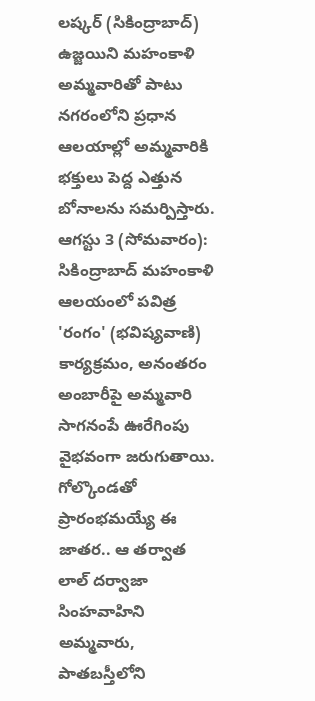లష్కర్ (సికింద్రాబాద్) ఉజ్జయిని మహంకాళి అమ్మవారితో పాటు నగరంలోని ప్రధాన ఆలయాల్లో అమ్మవారికి భక్తులు పెద్ద ఎత్తున బోనాలను సమర్పిస్తారు. ఆగస్టు 3 (సోమవారం): సికింద్రాబాద్ మహంకాళి ఆలయంలో పవిత్ర 'రంగం' (భవిష్యవాణి) కార్యక్రమం, అనంతరం అంబారీపై అమ్మవారి సాగనంపే ఊరేగింపు వైభవంగా జరుగుతాయి. గోల్కొండతో ప్రారంభమయ్యే ఈ జాతర.. ఆ తర్వాత లాల్ దర్వాజా సింహవాహిని అమ్మవారు, పాతబస్తీలోని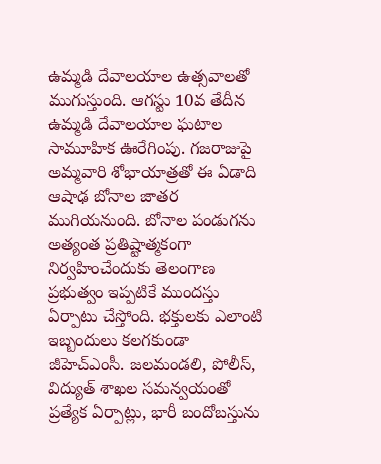ఉమ్మడి దేవాలయాల ఉత్సవాలతో ముగుస్తుంది. ఆగస్టు 10వ తేదీన ఉమ్మడి దేవాలయాల ఘటాల సామూహిక ఊరేగింపు. గజరాజుపై అమ్మవారి శోభాయాత్రతో ఈ ఏడాది ఆషాఢ బోనాల జాతర ముగియనుంది. బోనాల పండుగను అత్యంత ప్రతిష్టాత్మకంగా నిర్వహించేందుకు తెలంగాణ ప్రభుత్వం ఇప్పటికే ముందస్తు ఏర్పాటు చేస్తోంది. భక్తులకు ఎలాంటి ఇబ్బందులు కలగకుండా జీహెచ్ఎంసీ. జలమండలి, పోలీస్, విద్యుత్ శాఖల సమన్వయంతో ప్రత్యేక ఏర్పాట్లు, భారీ బందోబస్తును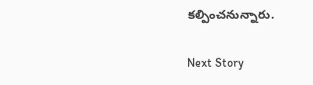కల్పించనున్నారు.

Next Story